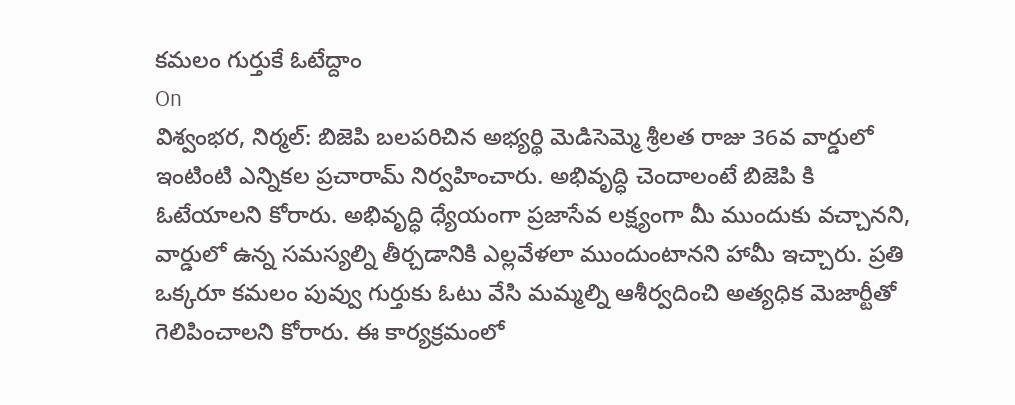కమలం గుర్తుకే ఓటేద్దాం
On
విశ్వంభర, నిర్మల్: బిజెపి బలపరిచిన అభ్యర్థి మెడిసెమ్మె శ్రీలత రాజు 36వ వార్డులో ఇంటింటి ఎన్నికల ప్రచారామ్ నిర్వహించారు. అభివృద్ధి చెందాలంటే బిజెపి కి ఓటేయాలని కోరారు. అభివృద్ధి ధ్యేయంగా ప్రజాసేవ లక్ష్యంగా మీ ముందుకు వచ్చానని, వార్డులో ఉన్న సమస్యల్ని తీర్చడానికి ఎల్లవేళలా ముందుంటానని హామీ ఇచ్చారు. ప్రతి ఒక్కరూ కమలం పువ్వు గుర్తుకు ఓటు వేసి మమ్మల్ని ఆశీర్వదించి అత్యధిక మెజార్టీతో గెలిపించాలని కోరారు. ఈ కార్యక్రమంలో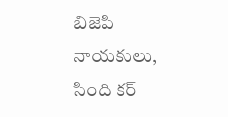బిజెపి నాయకులు, సింది కర్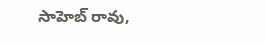సాహెబ్ రావు,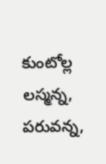కుంటోల్ల లస్మన్న, పరువన్న,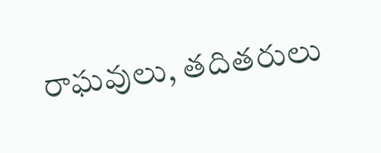రాఘవులు, తదితరులు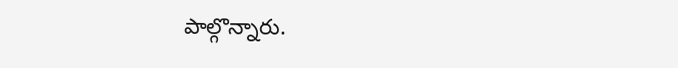పాల్గొన్నారు.